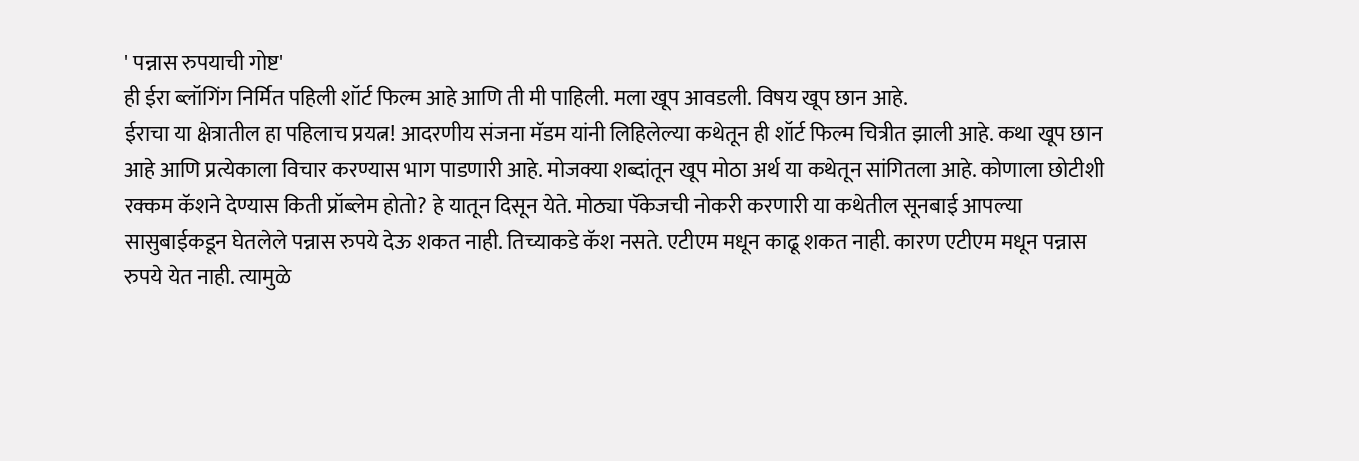' पन्नास रुपयाची गोष्ट'
ही ईरा ब्लॉगिंग निर्मित पहिली शॉर्ट फिल्म आहे आणि ती मी पाहिली. मला खूप आवडली. विषय खूप छान आहे.
ईराचा या क्षेत्रातील हा पहिलाच प्रयत्न! आदरणीय संजना मॅडम यांनी लिहिलेल्या कथेतून ही शॉर्ट फिल्म चित्रीत झाली आहे. कथा खूप छान आहे आणि प्रत्येकाला विचार करण्यास भाग पाडणारी आहे. मोजक्या शब्दांतून खूप मोठा अर्थ या कथेतून सांगितला आहे. कोणाला छोटीशी रक्कम कॅशने देण्यास किती प्रॉब्लेम होतो? हे यातून दिसून येते. मोठ्या पॅकेजची नोकरी करणारी या कथेतील सूनबाई आपल्या सासुबाईकडून घेतलेले पन्नास रुपये देऊ शकत नाही. तिच्याकडे कॅश नसते. एटीएम मधून काढू शकत नाही. कारण एटीएम मधून पन्नास रुपये येत नाही. त्यामुळे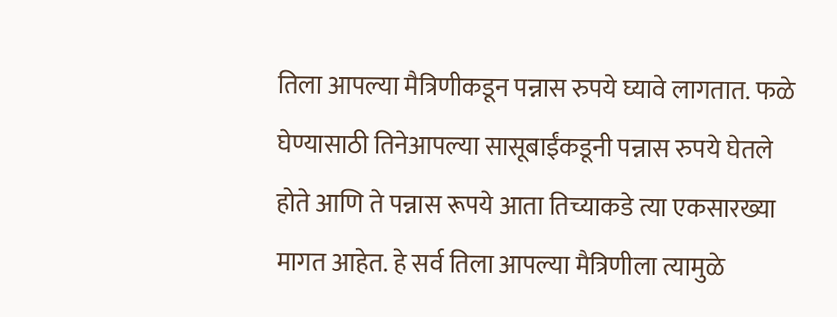तिला आपल्या मैत्रिणीकडून पन्नास रुपये घ्यावे लागतात. फळे घेण्यासाठी तिनेआपल्या सासूबाईंकडूनी पन्नास रुपये घेतले होते आणि ते पन्नास रूपये आता तिच्याकडे त्या एकसारख्या मागत आहेत. हे सर्व तिला आपल्या मैत्रिणीला त्यामुळे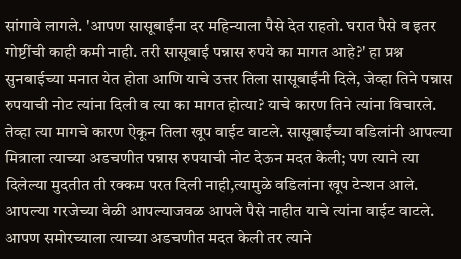सांगावे लागले. 'आपण सासूबाईंना दर महिन्याला पैसे देत राहतो. घरात पैसे व इतर गोष्टींची काही कमी नाही. तरी सासूबाई पन्नास रुपये का मागत आहे?' हा प्रश्न सुनबाईच्या मनात येत होता आणि याचे उत्तर तिला सासूबाईंनी दिले, जेव्हा तिने पन्नास रुपयाची नोट त्यांना दिली व त्या का मागत होत्या? याचे कारण तिने त्यांना विचारले. तेव्हा त्या मागचे कारण ऐकून तिला खूप वाईट वाटले. सासूबाईंच्या वडिलांनी आपल्या मित्राला त्याच्या अडचणीत पन्नास रुपयाची नोट देऊन मदत केली; पण त्याने त्या दिलेल्या मुदतीत ती रक्कम परत दिली नाही,त्यामुळे वडिलांना खूप टेन्शन आले. आपल्या गरजेच्या वेळी आपल्याजवळ आपले पैसे नाहीत याचे त्यांना वाईट वाटले. आपण समोरच्याला त्याच्या अडचणीत मदत केली तर त्याने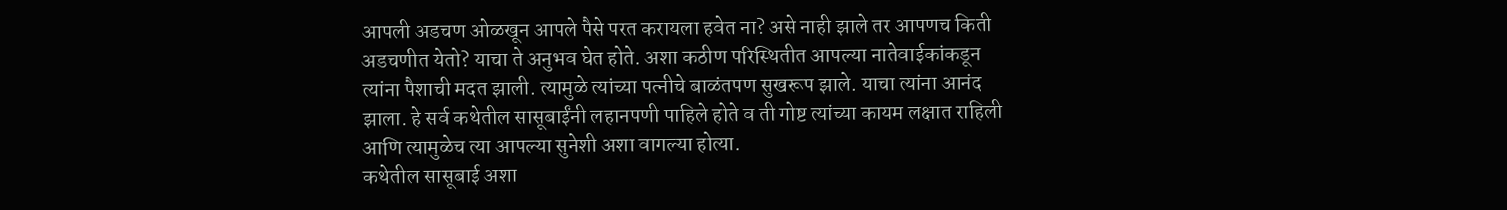आपली अडचण ओळखून आपले पैसे परत करायला हवेत ना? असे नाही झाले तर आपणच किती अडचणीत येतो? याचा ते अनुभव घेत होते. अशा कठीण परिस्थितीत आपल्या नातेवाईकांकडून त्यांना पैशाची मदत झाली. त्यामुळे त्यांच्या पत्नीचे बाळंतपण सुखरूप झाले. याचा त्यांना आनंद झाला. हे सर्व कथेतील सासूबाईंनी लहानपणी पाहिले होते व ती गोष्ट त्यांच्या कायम लक्षात राहिली आणि त्यामुळेच त्या आपल्या सुनेशी अशा वागल्या होत्या.
कथेतील सासूबाई अशा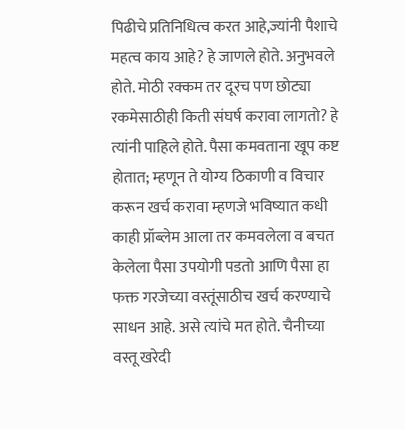पिढीचे प्रतिनिधित्व करत आहे,ज्यांनी पैशाचे महत्व काय आहे? हे जाणले होते. अनुभवले होते. मोठी रक्कम तर दूरच पण छोट्या रकमेसाठीही किती संघर्ष करावा लागतो? हे त्यांनी पाहिले होते. पैसा कमवताना खूप कष्ट होतात; म्हणून ते योग्य ठिकाणी व विचार करून खर्च करावा म्हणजे भविष्यात कधी काही प्रॉब्लेम आला तर कमवलेला व बचत केलेला पैसा उपयोगी पडतो आणि पैसा हा फक्त गरजेच्या वस्तूंसाठीच खर्च करण्याचे साधन आहे. असे त्यांचे मत होते. चैनीच्या वस्तू खरेदी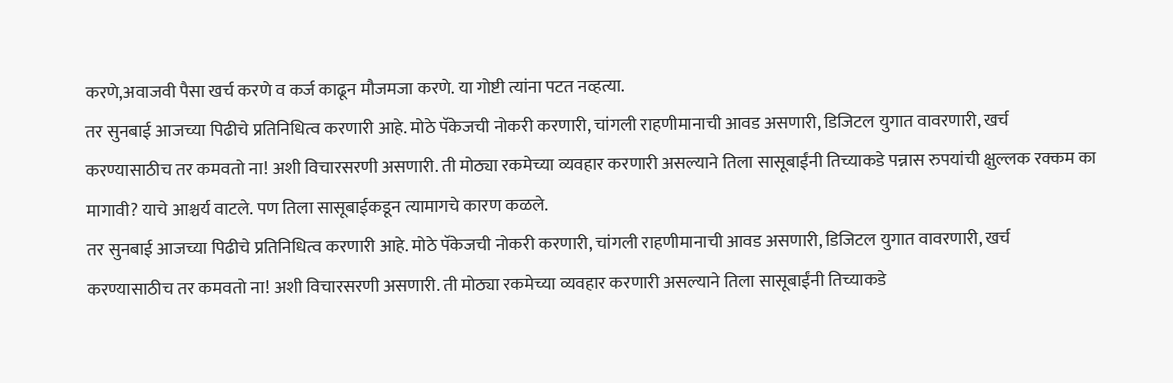करणे,अवाजवी पैसा खर्च करणे व कर्ज काढून मौजमजा करणे. या गोष्टी त्यांना पटत नव्हत्या.
तर सुनबाई आजच्या पिढीचे प्रतिनिधित्व करणारी आहे. मोठे पॅकेजची नोकरी करणारी, चांगली राहणीमानाची आवड असणारी, डिजिटल युगात वावरणारी, खर्च करण्यासाठीच तर कमवतो ना! अशी विचारसरणी असणारी. ती मोठ्या रकमेच्या व्यवहार करणारी असल्याने तिला सासूबाईंनी तिच्याकडे पन्नास रुपयांची क्षुल्लक रक्कम का मागावी? याचे आश्चर्य वाटले. पण तिला सासूबाईकडून त्यामागचे कारण कळले.
तर सुनबाई आजच्या पिढीचे प्रतिनिधित्व करणारी आहे. मोठे पॅकेजची नोकरी करणारी, चांगली राहणीमानाची आवड असणारी, डिजिटल युगात वावरणारी, खर्च करण्यासाठीच तर कमवतो ना! अशी विचारसरणी असणारी. ती मोठ्या रकमेच्या व्यवहार करणारी असल्याने तिला सासूबाईंनी तिच्याकडे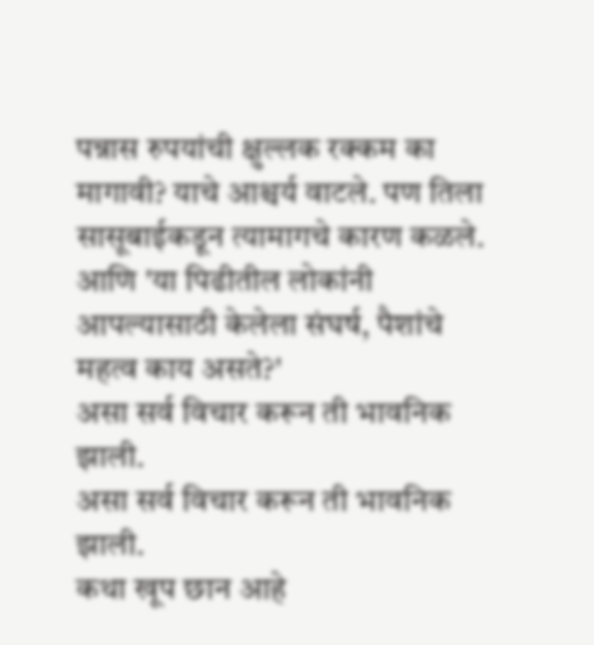पन्नास रुपयांची क्षुल्लक रक्कम का मागावी? याचे आश्चर्य वाटले. पण तिला सासूबाईकडून त्यामागचे कारण कळले.
आणि 'या पिढीतील लोकांनी आपल्यासाठी केलेला संघर्ष, पैशांचे महत्व काय असते?'
असा सर्व विचार करून ती भावनिक झाली.
असा सर्व विचार करून ती भावनिक झाली.
कथा खूप छान आहे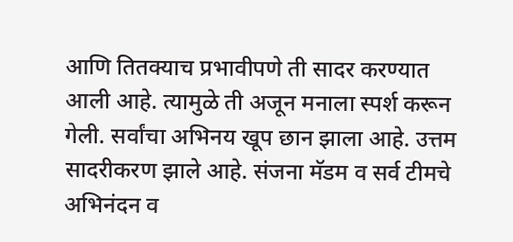आणि तितक्याच प्रभावीपणे ती सादर करण्यात आली आहे. त्यामुळे ती अजून मनाला स्पर्श करून गेली. सर्वांचा अभिनय खूप छान झाला आहे. उत्तम सादरीकरण झाले आहे. संजना मॅडम व सर्व टीमचे अभिनंदन व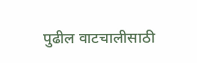पुढील वाटचालीसाठी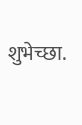शुभेच्छा.